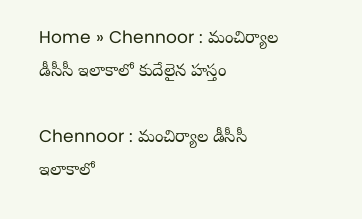Home » Chennoor : మంచిర్యాల డీసీసీ ఇలాకాలో కుదేలైన హస్తం

Chennoor : మంచిర్యాల డీసీసీ ఇలాకాలో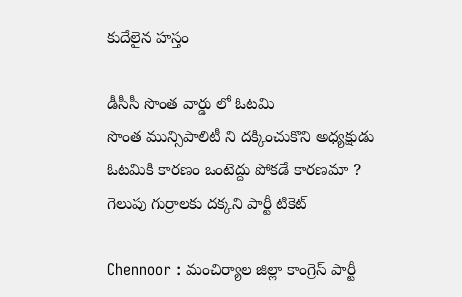కుదేలైన హస్తం

డీసీసీ సొంత వార్డు లో ఓటమి
సొంత మున్సిపాలిటీ ని దక్కించుకొని అధ్యక్షుడు
ఓటమికి కారణం ఒంటెద్దు పోకడే కారణమా ?
గెలుపు గుర్రాలకు దక్కని పార్టీ టికెట్

Chennoor : మంచిర్యాల జిల్లా కాంగ్రెస్ పార్టీ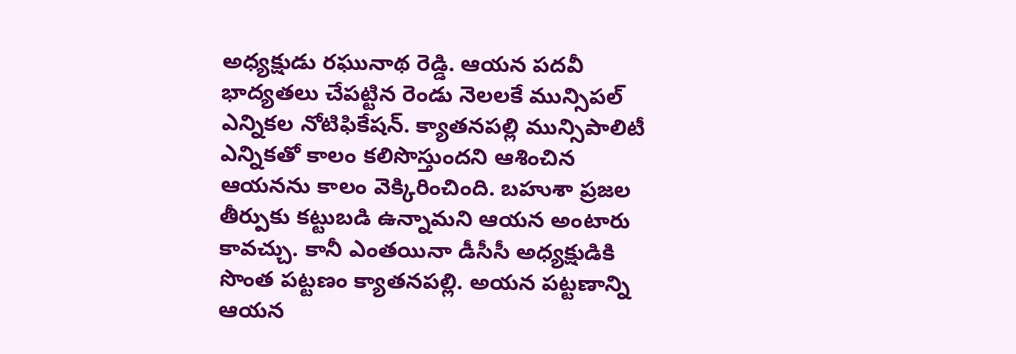అధ్యక్షుడు రఘునాథ రెడ్డి. ఆయన పదవీ భాద్యతలు చేపట్టిన రెండు నెలలకే మున్సిపల్ ఎన్నికల నోటిఫికేషన్. క్యాతనపల్లి మున్సిపాలిటీ ఎన్నికతో కాలం కలిసొస్తుందని ఆశించిన ఆయనను కాలం వెక్కిరించింది. బహుశా ప్రజల తీర్పుకు కట్టుబడి ఉన్నామని ఆయన అంటారు కావచ్చు. కానీ ఎంతయినా డీసీసీ అధ్యక్షుడికి సొంత పట్టణం క్యాతనపల్లి. అయన పట్టణాన్ని ఆయన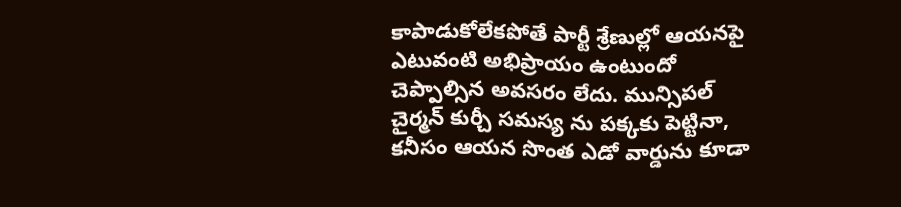కాపాడుకోలేకపోతే పార్టీ శ్రేణుల్లో ఆయనపై ఎటువంటి అభిప్రాయం ఉంటుందో చెప్పాల్సిన అవసరం లేదు. మున్సిపల్ చైర్మన్ కుర్చీ సమస్య ను పక్కకు పెట్టినా, కనీసం ఆయన సొంత ఎడో వార్డును కూడా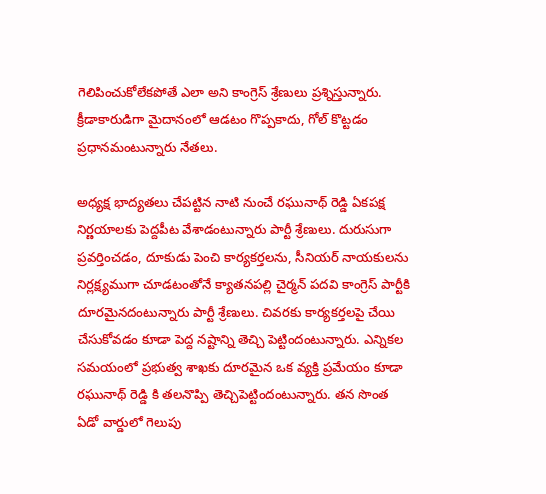గెలిపించుకోలేకపోతే ఎలా అని కాంగ్రెస్ శ్రేణులు ప్రశ్నిస్తున్నారు. క్రీడాకారుడిగా మైదానంలో ఆడటం గొప్పకాదు, గోల్ కొట్టడం ప్రధానమంటున్నారు నేతలు.

అధ్యక్ష భాద్యతలు చేపట్టిన నాటి నుంచే రఘునాథ్ రెడ్డి ఏకపక్ష నిర్ణయాలకు పెద్దపీట వేశాడంటున్నారు పార్టీ శ్రేణులు. దురుసుగా ప్రవర్తించడం, దూకుడు పెంచి కార్యకర్తలను, సీనియర్ నాయకులను నిర్లక్ష్యముగా చూడటంతోనే క్యాతనపల్లి చైర్మన్ పదవి కాంగ్రెస్ పార్టీకి దూరమైనదంటున్నారు పార్టీ శ్రేణులు. చివరకు కార్యకర్తలపై చేయి చేసుకోవడం కూడా పెద్ద నష్టాన్ని తెచ్చి పెట్టిందంటున్నారు. ఎన్నికల సమయంలో ప్రభుత్వ శాఖకు దూరమైన ఒక వ్యక్తి ప్రమేయం కూడా రఘునాథ్ రెడ్డి కి తలనొప్పి తెచ్చిపెట్టిందంటున్నారు. తన సొంత ఏడో వార్డులో గెలుపు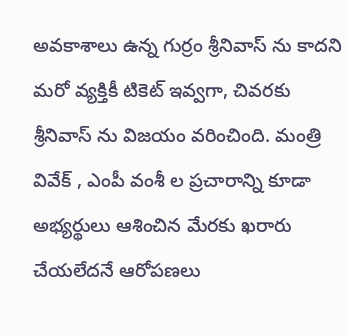అవకాశాలు ఉన్న గుర్రం శ్రీనివాస్ ను కాదని మరో వ్యక్తికీ టికెట్ ఇవ్వగా, చివరకు శ్రీనివాస్ ను విజయం వరించింది. మంత్రి వివేక్ , ఎంపీ వంశీ ల ప్రచారాన్ని కూడా అభ్యర్థులు ఆశించిన మేరకు ఖరారు చేయలేదనే ఆరోపణలు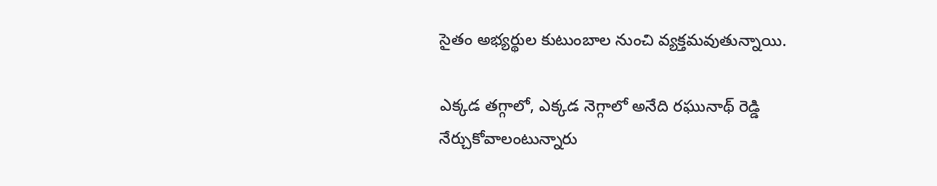సైతం అభ్యర్థుల కుటుంబాల నుంచి వ్యక్తమవుతున్నాయి.

ఎక్కడ తగ్గాలో, ఎక్కడ నెగ్గాలో అనేది రఘునాథ్ రెడ్డి నేర్చుకోవాలంటున్నారు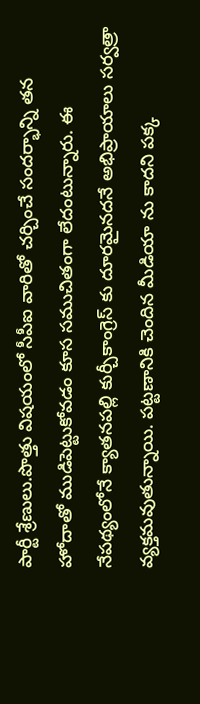పార్టీ శ్రేణులు.పొత్తు విషయంలో సీపీఐ వారితో చర్చించే సందర్భాన్ని తన హోదాతో ముడిపెట్టుకోవడం కూస సముచితంగా లేదంటున్నారు. ఈ నేపథ్యంలోనే క్యాతనపల్లి కుర్చీకాంగ్రెస్ కు దూరమైనదనే అభిప్రాయాలు సర్వత్రా వ్యక్తమవుతున్నాయి. పట్టణానికి చెందిన మీడియా ను కాదని పక్క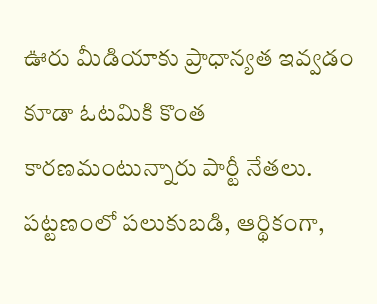ఊరు మీడియాకు ప్రాధాన్యత ఇవ్వడం కూడా ఓటమికి కొంత కారణమంటున్నారు పార్టీ నేతలు. పట్టణంలో పలుకుబడి, ఆర్థికంగా,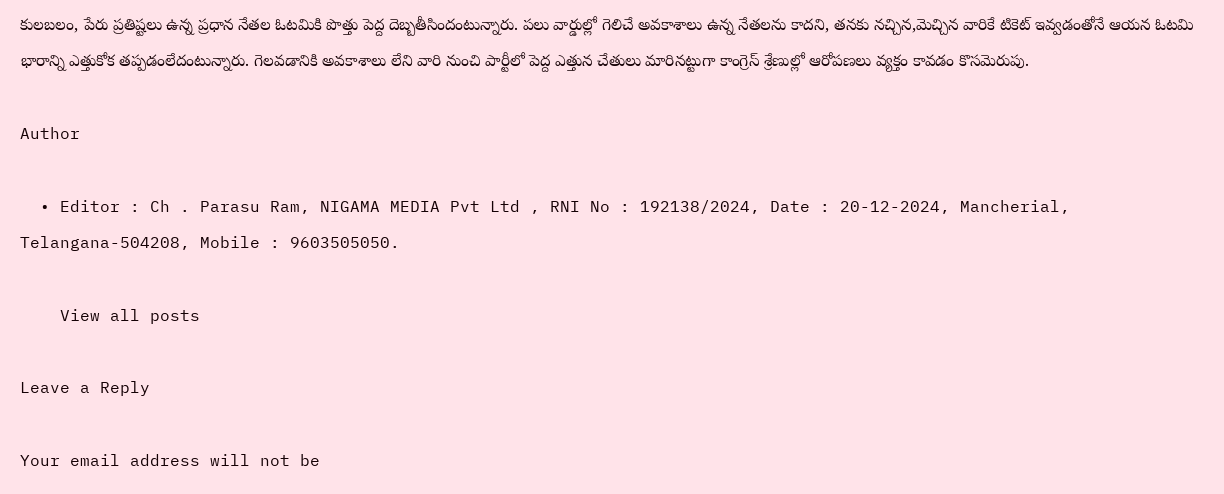కులబలం, పేరు ప్రతిష్టలు ఉన్న ప్రధాన నేతల ఓటమికి పొత్తు పెద్ద దెబ్బతీసిందంటున్నారు. పలు వార్డుల్లో గెలిచే అవకాశాలు ఉన్న నేతలను కాదని, తనకు నచ్చిన,మెచ్చిన వారికే టికెట్ ఇవ్వడంతోనే ఆయన ఓటమి భారాన్ని ఎత్తుకోక తప్పడంలేదంటున్నారు. గెలవడానికి అవకాశాలు లేని వారి నుంచి పార్టీలో పెద్ద ఎత్తున చేతులు మారినట్టుగా కాంగ్రెస్ శ్రేణుల్లో ఆరోపణలు వ్యక్తం కావడం కొసమెరుపు.

Author

  • Editor : Ch . Parasu Ram, NIGAMA MEDIA Pvt Ltd , RNI No : 192138/2024, Date : 20-12-2024, Mancherial, Telangana-504208, Mobile : 9603505050.

    View all posts

Leave a Reply

Your email address will not be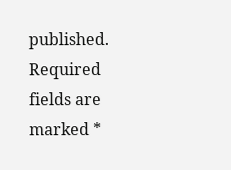published. Required fields are marked *